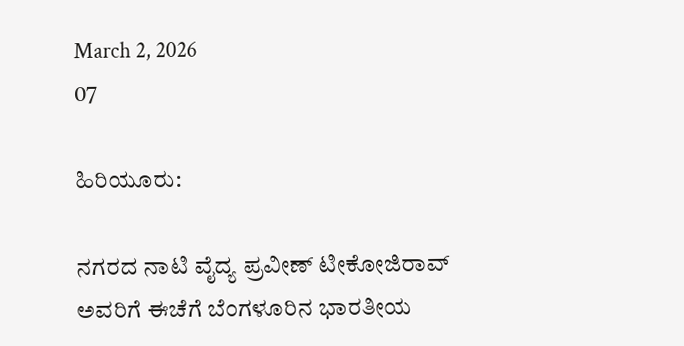March 2, 2026
07

ಹಿರಿಯೂರು:

ನಗರದ ನಾಟಿ ವೈದ್ಯ ಪ್ರವೀಣ್ ಟೀಕೋಜಿರಾವ್ ಅವರಿಗೆ ಈಚೆಗೆ ಬೆಂಗಳೂರಿನ ಭಾರತೀಯ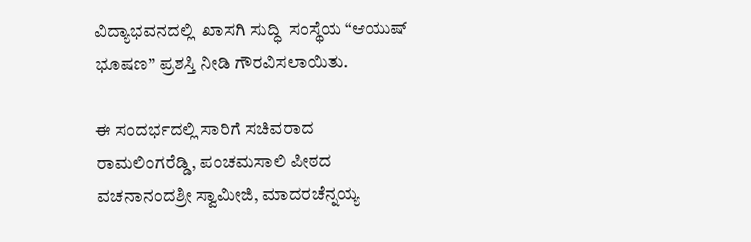ವಿದ್ಯಾಭವನದಲ್ಲಿ  ಖಾಸಗಿ ಸುದ್ಧಿ  ಸಂಸ್ಥೆಯ “ಆಯುಷ್ ಭೂಷಣ” ಪ್ರಶಸ್ತಿ ನೀಡಿ ಗೌರವಿಸಲಾಯಿತು.

ಈ ಸಂದರ್ಭದಲ್ಲಿ ಸಾರಿಗೆ ಸಚಿವರಾದ ರಾಮಲಿಂಗರೆಡ್ಡಿ, ಪಂಚಮಸಾಲಿ ಪೀಠದ  ವಚನಾನಂದಶ್ರೀ ಸ್ವಾಮೀಜಿ, ಮಾದರಚೆನ್ನಯ್ಯ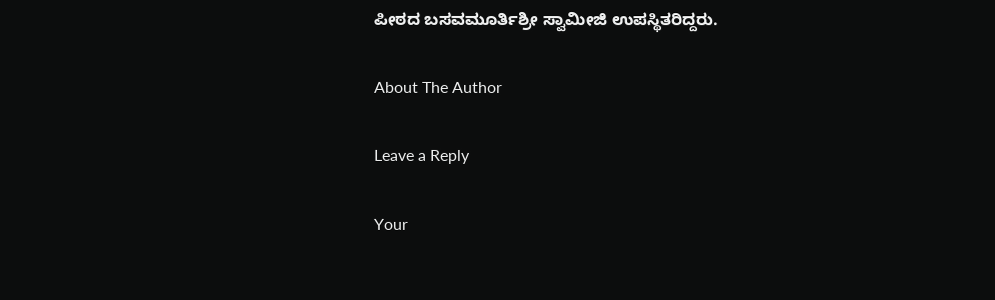ಪೀಠದ ಬಸವಮೂರ್ತಿಶ್ರೀ ಸ್ವಾಮೀಜಿ ಉಪಸ್ಥಿತರಿದ್ದರು.

About The Author

Leave a Reply

Your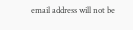email address will not be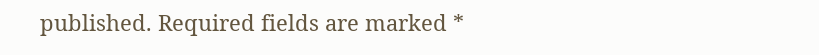published. Required fields are marked *